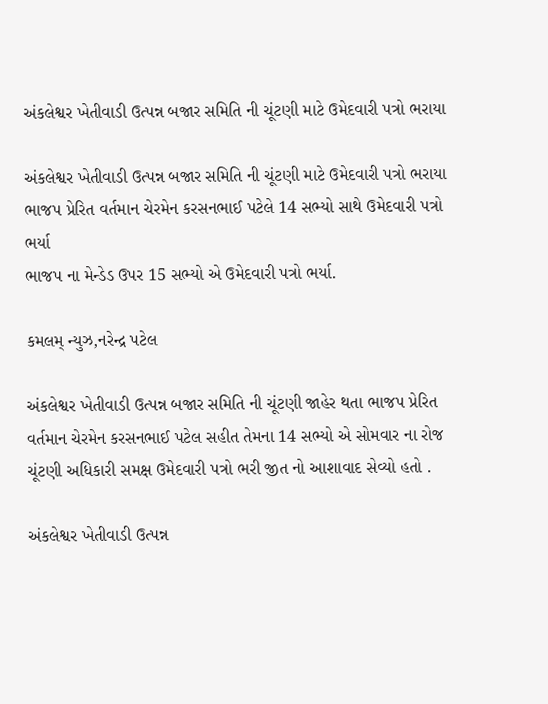અંકલેશ્વર ખેતીવાડી ઉત્પન્ન બજાર સમિતિ ની ચૂંટણી માટે ઉમેદવારી પત્રો ભરાયા

અંકલેશ્વર ખેતીવાડી ઉત્પન્ન બજાર સમિતિ ની ચૂંટણી માટે ઉમેદવારી પત્રો ભરાયા
ભાજપ પ્રેરિત વર્તમાન ચેરમેન કરસનભાઈ પટેલે 14 સભ્યો સાથે ઉમેદવારી પત્રો ભર્યા
ભાજપ ના મેન્ડેડ ઉપર 15 સભ્યો એ ઉમેદવારી પત્રો ભર્યા.

કમલમ્ ન્યુઝ,નરેન્દ્ર પટેલ

અંકલેશ્વર ખેતીવાડી ઉત્પન્ન બજાર સમિતિ ની ચૂંટણી જાહેર થતા ભાજપ પ્રેરિત વર્તમાન ચેરમેન કરસનભાઈ પટેલ સહીત તેમના 14 સભ્યો એ સોમવાર ના રોજ ચૂંટણી અધિકારી સમક્ષ ઉમેદવારી પત્રો ભરી જીત નો આશાવાદ સેવ્યો હતો .

અંકલેશ્વર ખેતીવાડી ઉત્પન્ન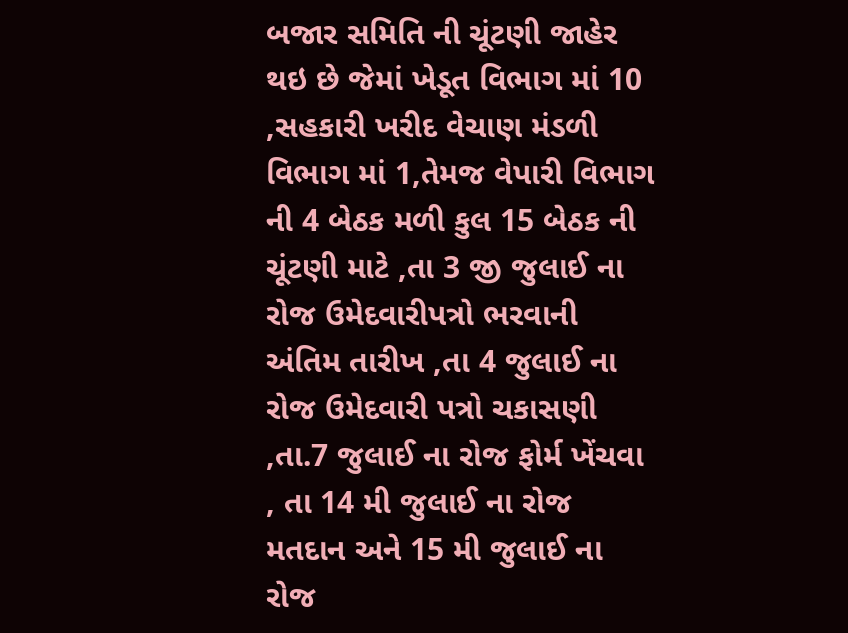બજાર સમિતિ ની ચૂંટણી જાહેર થઇ છે જેમાં ખેડૂત વિભાગ માં 10 ,સહકારી ખરીદ વેચાણ મંડળી વિભાગ માં 1,તેમજ વેપારી વિભાગ ની 4 બેઠક મળી કુલ 15 બેઠક ની ચૂંટણી માટે ,તા 3 જી જુલાઈ ના રોજ ઉમેદવારીપત્રો ભરવાની અંતિમ તારીખ ,તા 4 જુલાઈ ના રોજ ઉમેદવારી પત્રો ચકાસણી ,તા.7 જુલાઈ ના રોજ ફોર્મ ખેંચવા , તા 14 મી જુલાઈ ના રોજ મતદાન અને 15 મી જુલાઈ ના રોજ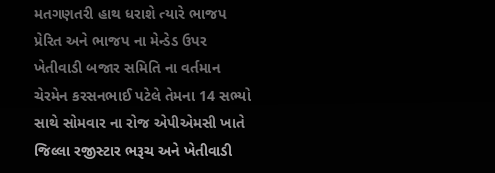મતગણતરી હાથ ધરાશે ત્યારે ભાજપ પ્રેરિત અને ભાજપ ના મેન્ડેડ ઉપર ખેતીવાડી બજાર સમિતિ ના વર્તમાન ચેરમેન કરસનભાઈ પટેલે તેમના 14 સભ્યો સાથે સોમવાર ના રોજ એપીએમસી ખાતે જિલ્લા રજીસ્ટાર ભરૂચ અને ખેતીવાડી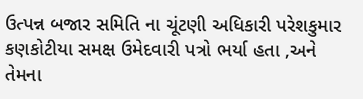ઉત્પન્ન બજાર સમિતિ ના ચૂંટણી અધિકારી પરેશકુમાર કણકોટીયા સમક્ષ ઉમેદવારી પત્રો ભર્યા હતા ,અને તેમના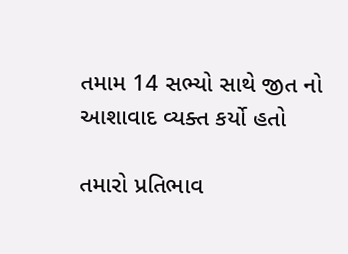તમામ 14 સભ્યો સાથે જીત નો આશાવાદ વ્યક્ત કર્યો હતો

તમારો પ્રતિભાવ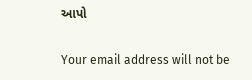આપો

Your email address will not be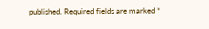published. Required fields are marked *